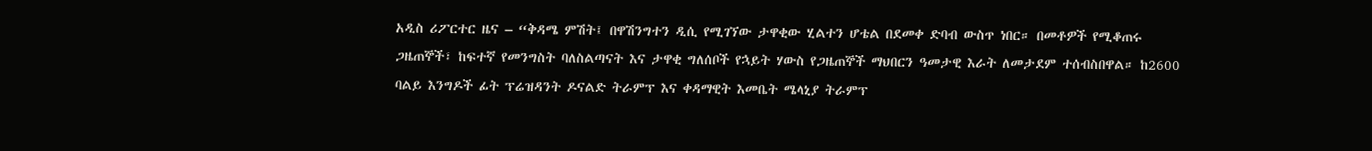አዲስ ሪፖርተር ዜና – “ቅዳሜ ምሽት፤ በዋሽንግተን ዲሲ የሚገኘው ታዋቂው ሂልተን ሆቴል በደመቀ ድባብ ውስጥ ነበር። በመቶዎች የሚቆጠሩ ጋዜጠኞች፣ ከፍተኛ የመንግስት ባለስልጣናት እና ታዋቂ ግለሰቦች የኋይት ሃውስ የጋዜጠኞች ማህበርን ዓመታዊ እራት ለመታደም ተሰብስበዋል። ከ2600 ባልይ እንግዶች ፊት ፕሬዝዳንት ዶናልድ ትራምፕ እና ቀዳማዊት እመቤት ሜላኒያ ትራምፕ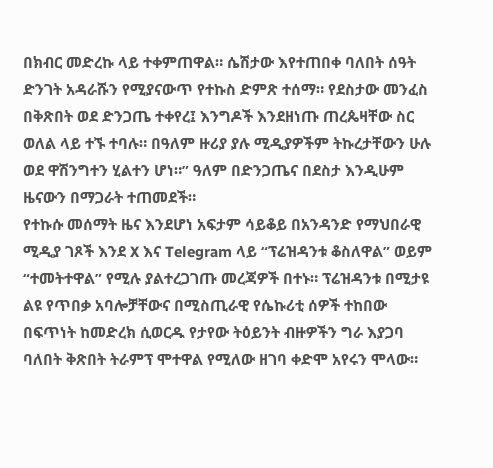በክብር መድረኩ ላይ ተቀምጠዋል። ሴሽታው እየተጠበቀ ባለበት ሰዓት ድንገት አዳራሹን የሚያናውጥ የተኩስ ድምጽ ተሰማ። የደስታው መንፈስ በቅጽበት ወደ ድንጋጤ ተቀየረ፤ እንግዶች እንደዘነጡ ጠረጴዛቸው ስር ወለል ላይ ተኙ ተባሉ። በዓለም ዙሪያ ያሉ ሚዲያዎችም ትኩረታቸውን ሁሉ ወደ ዋሽንግተን ሂልተን ሆነ።” ዓለም በድንጋጤና በደስታ እንዲሁም ዜናውን በማጋራት ተጠመደች።
የተኩሱ መሰማት ዜና እንደሆነ አፍታም ሳይቆይ በአንዳንድ የማህበራዊ ሚዲያ ገጾች እንደ X እና Telegram ላይ “ፕሬዝዳንቱ ቆስለዋል” ወይም “ተመትተዋል” የሚሉ ያልተረጋገጡ መረጃዎች በተኑ። ፕሬዝዳንቱ በሚታዩ ልዩ የጥበቃ አባሎቻቸውና በሚስጢራዊ የሴኩሪቲ ሰዎች ተከበው በፍጥነት ከመድረክ ሲወርዱ የታየው ትዕይንት ብዙዎችን ግራ እያጋባ ባለበት ቅጽበት ትራምፕ ሞተዋል የሚለው ዘገባ ቀድሞ አየሩን ሞላው።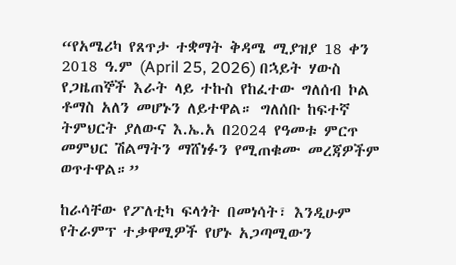“የአሜሪካ የጸጥታ ተቋማት ቅዳሜ ሚያዝያ 18 ቀን 2018 ዓ.ም (April 25, 2026) በኋይት ሃውስ የጋዜጠኞች እራት ላይ ተኩስ የከፈተው ግለሰብ ኮል ቶማስ አለን መሆኑን ለይተዋል። ግለሰቡ ከፍተኛ ትምህርት ያለውና እ.ኤ.አ በ2024 የዓመቱ ምርጥ መምህር ሽልማትን ማሸነፉን የሚጠቁሙ መረጃዎችም ወጥተዋል።”

ከራሳቸው የፖለቲካ ፍላጎት በመነሳት፣ እንዲሁም የትራምፕ ተቃዋሚዎች የሆኑ አጋጣሚውን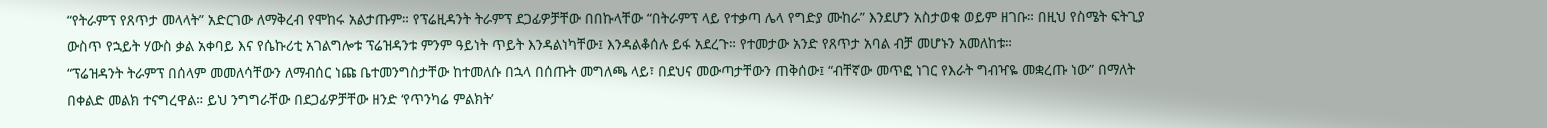“የትራምፕ የጸጥታ መላላት” አድርገው ለማቅረብ የሞከሩ አልታጡም። የፕሬዚዳንት ትራምፕ ደጋፊዎቻቸው በበኩላቸው “በትራምፕ ላይ የተቃጣ ሌላ የግድያ ሙከራ” እንደሆን አስታወቁ ወይም ዘገቡ። በዚህ የስሜት ፍትጊያ ውስጥ የኋይት ሃውስ ቃል አቀባይ እና የሴኩሪቲ አገልግሎቱ ፕሬዝዳንቱ ምንም ዓይነት ጥይት እንዳልነካቸው፤ እንዳልቆሰሉ ይፋ አደረጉ። የተመታው አንድ የጸጥታ አባል ብቻ መሆኑን አመለከቱ።
“ፕሬዝዳንት ትራምፕ በሰላም መመለሳቸውን ለማብሰር ነጩ ቤተመንግስታቸው ከተመለሱ በኋላ በሰጡት መግለጫ ላይ፣ በደህና መውጣታቸውን ጠቅሰው፤ “ብቸኛው መጥፎ ነገር የእራት ግብዣዬ መቋረጡ ነው” በማለት በቀልድ መልክ ተናግረዋል። ይህ ንግግራቸው በደጋፊዎቻቸው ዘንድ ‘የጥንካሬ ምልክት’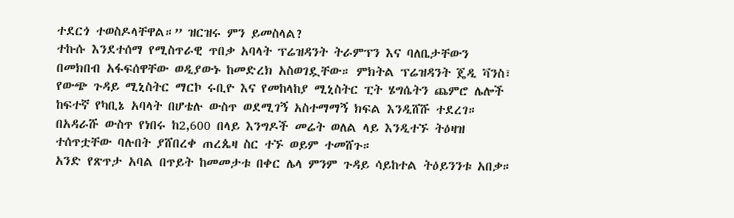ተደርጎ ተወስዶላቸዋል።” ዝርዝሩ ምን ይመስላል?
ተኩሱ እንደተሰማ የሚስጥራዊ ጥበቃ አባላት ፕሬዝዳንት ትራምፕን እና ባለቤታቸውን በመክበብ አፋፍሰዋቸው ወዲያውኑ ከመድረክ አስወገዷቸው። ምክትል ፕሬዝዳንት ጄዲ ቫንስ፣ የውጭ ጉዳይ ሚኒስትር ማርኮ ሩቢዮ እና የመከላከያ ሚኒስትር ፒት ሄግሴትን ጨምሮ ሌሎች ከፍተኛ የካቢኔ አባላት በሆቴሉ ውስጥ ወደሚገኝ አስተማማኝ ክፍል እንዲሸሹ ተደረገ። በአዳራሹ ውስጥ የነበሩ ከ2,600 በላይ እንግዶች መሬት ወለል ላይ እንዲተኙ ትዕዛዝ ተሰጥቷቸው ባሉበት ያሸበረቀ ጠረጴዛ ስር ተኙ ወይም ተመሸጉ።
አንድ የጽጥታ አባል በጥይት ከመመታቱ በቀር ሌላ ምንም ጉዳይ ሳይከተል ትዕይንንቱ አበቃ።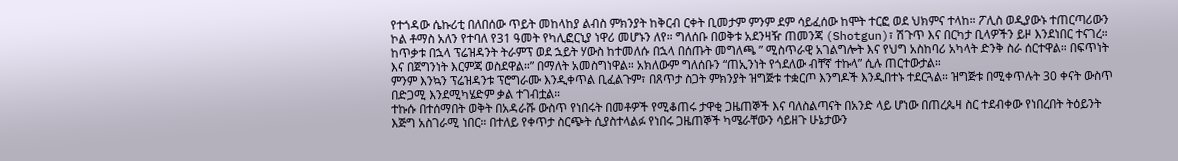የተጎዳው ሴኩሪቲ በለበሰው ጥይት መከላከያ ልብስ ምክንያት ከቅርብ ርቀት ቢመታም ምንም ደም ሳይፈሰው ከሞት ተርፎ ወደ ህክምና ተላከ። ፖሊስ ወዲያውኑ ተጠርጣሪውን ኮል ቶማስ አለን የተባለ የ31 ዓመት የካሊፎርኒያ ነዋሪ መሆኑን ለየ። ግለሰቡ በወቅቱ አደንዛዥ ጠመንጃ (Shotgun)፣ ሽጉጥ እና በርካታ ቢላዎችን ይዞ እንደነበር ተናገረ።
ከጥቃቱ በኋላ ፕሬዝዳንት ትራምፕ ወደ ኋይት ሃውስ ከተመለሱ በኋላ በሰጡት መግለጫ ” ሚስጥራዊ አገልግሎት እና የህግ አስከባሪ አካላት ድንቅ ስራ ሰርተዋል። በፍጥነት እና በጀግንነት እርምጃ ወስደዋል።” በማለት አመስግነዋል። አክለውም ግለሰቡን “ጠኢንነት የጎደለው ብቸኛ ተኩላ” ሲሉ ጠርተውታል።
ምንም እንኳን ፕሬዝዳንቱ ፕሮግራሙ እንዲቀጥል ቢፈልጉም፣ በጸጥታ ስጋት ምክንያት ዝግጅቱ ተቋርጦ እንግዶች እንዲበተኑ ተደርጓል። ዝግጅቱ በሚቀጥሉት 30 ቀናት ውስጥ በድጋሚ እንደሚካሄድም ቃል ተገብቷል።
ተኩሱ በተሰማበት ወቅት በአዳራሹ ውስጥ የነበሩት በመቶዎች የሚቆጠሩ ታዋቂ ጋዜጠኞች እና ባለስልጣናት በአንድ ላይ ሆነው በጠረጴዛ ስር ተደብቀው የነበረበት ትዕይንት እጅግ አስገራሚ ነበር። በተለይ የቀጥታ ስርጭት ሲያስተላልፉ የነበሩ ጋዜጠኞች ካሜራቸውን ሳይዘጉ ሁኔታውን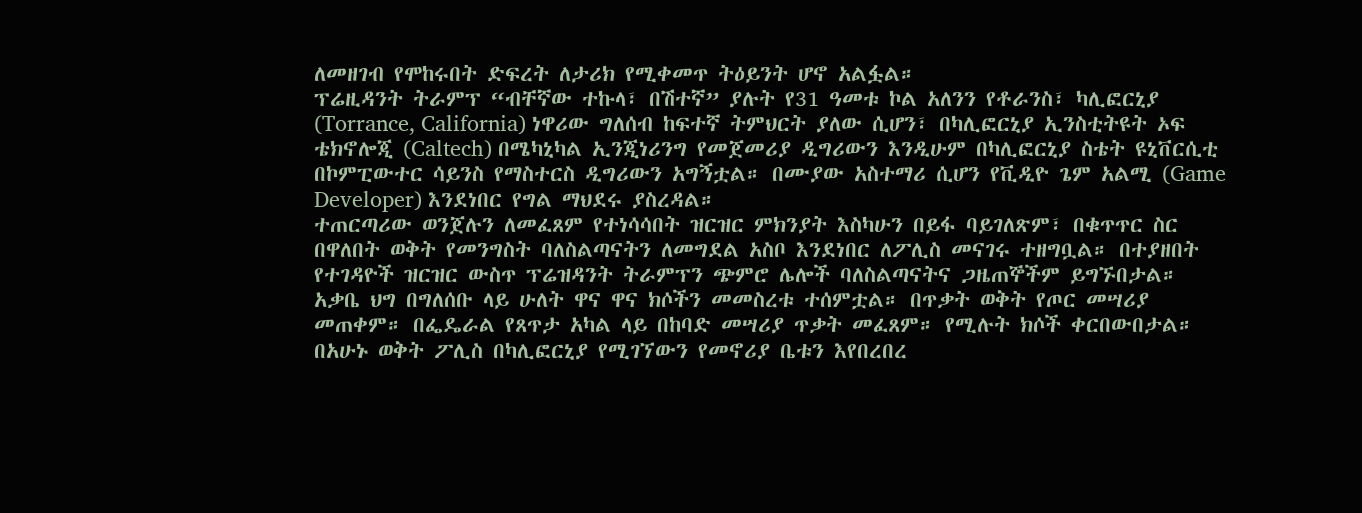ለመዘገብ የሞከሩበት ድፍረት ለታሪክ የሚቀመጥ ትዕይንት ሆኖ አልፏል።
ፕሬዚዳንት ትራምፕ “ብቸኛው ተኩላ፣ በሽተኛ” ያሉት የ31 ዓመቱ ኮል አለንን የቶራንስ፣ ካሊፎርኒያ (Torrance, California) ነዋሪው ግለሰብ ከፍተኛ ትምህርት ያለው ሲሆን፣ በካሊፎርኒያ ኢንስቲትዩት ኦፍ ቴክኖሎጂ (Caltech) በሜካኒካል ኢንጂነሪንግ የመጀመሪያ ዲግሪውን እንዲሁም በካሊፎርኒያ ስቴት ዩኒቨርሲቲ በኮምፒውተር ሳይንስ የማስተርስ ዲግሪውን አግኝቷል። በሙያው አስተማሪ ሲሆን የቪዲዮ ጌም አልሚ (Game Developer) እንደነበር የግል ማህደሩ ያስረዳል።
ተጠርጣሪው ወንጀሉን ለመፈጸም የተነሳሳበት ዝርዝር ምክንያት እስካሁን በይፋ ባይገለጽም፣ በቁጥጥር ስር በዋለበት ወቅት የመንግስት ባለስልጣናትን ለመግደል አስቦ እንደነበር ለፖሊስ መናገሩ ተዘግቧል። በተያዘበት የተገዳዮች ዝርዝር ውስጥ ፕሬዝዳንት ትራምፕን ጭምሮ ሌሎች ባለስልጣናትና ጋዜጠኞችም ይግኙበታል።
አቃቤ ህግ በግለሰቡ ላይ ሁለት ዋና ዋና ክሶችን መመስረቱ ተሰምቷል። በጥቃት ወቅት የጦር መሣሪያ መጠቀም። በፌዴራል የጸጥታ አካል ላይ በከባድ መሣሪያ ጥቃት መፈጸም። የሚሉት ክሶች ቀርበውበታል።
በአሁኑ ወቅት ፖሊስ በካሊፎርኒያ የሚገኘውን የመኖሪያ ቤቱን እየበረበረ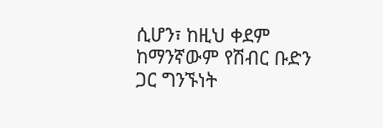ሲሆን፣ ከዚህ ቀደም ከማንኛውም የሽብር ቡድን ጋር ግንኙነት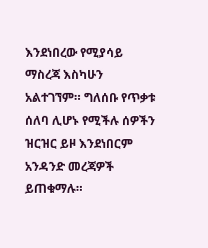እንደነበረው የሚያሳይ ማስረጃ እስካሁን አልተገኘም። ግለሰቡ የጥቃቱ ሰለባ ሊሆኑ የሚችሉ ሰዎችን ዝርዝር ይዞ እንደነበርም አንዳንድ መረጃዎች ይጠቁማሉ።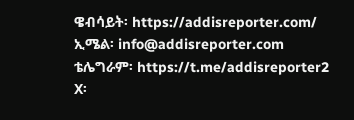ዌብሳይት፡ https://addisreporter.com/
ኢሜል፡ info@addisreporter.com
ቴሌግራም፡ https://t.me/addisreporter2
X፡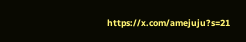https://x.com/amejuju?s=21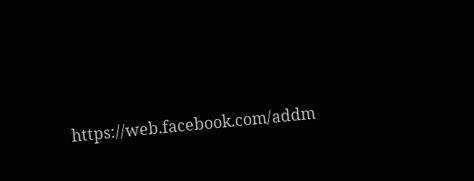https://web.facebook.com/addm